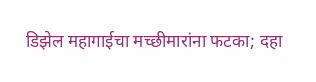डिझेल महागाईचा मच्छीमारांना फटका; दहा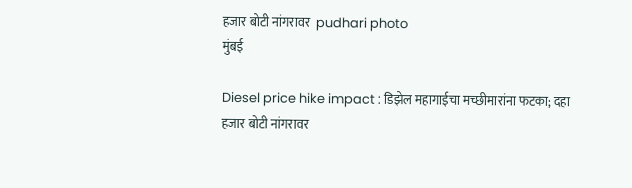हजार बोटी नांगरावर  pudhari photo
मुंबई

Diesel price hike impact : डिझेल महागाईचा मच्छीमारांना फटका; दहा हजार बोटी नांगरावर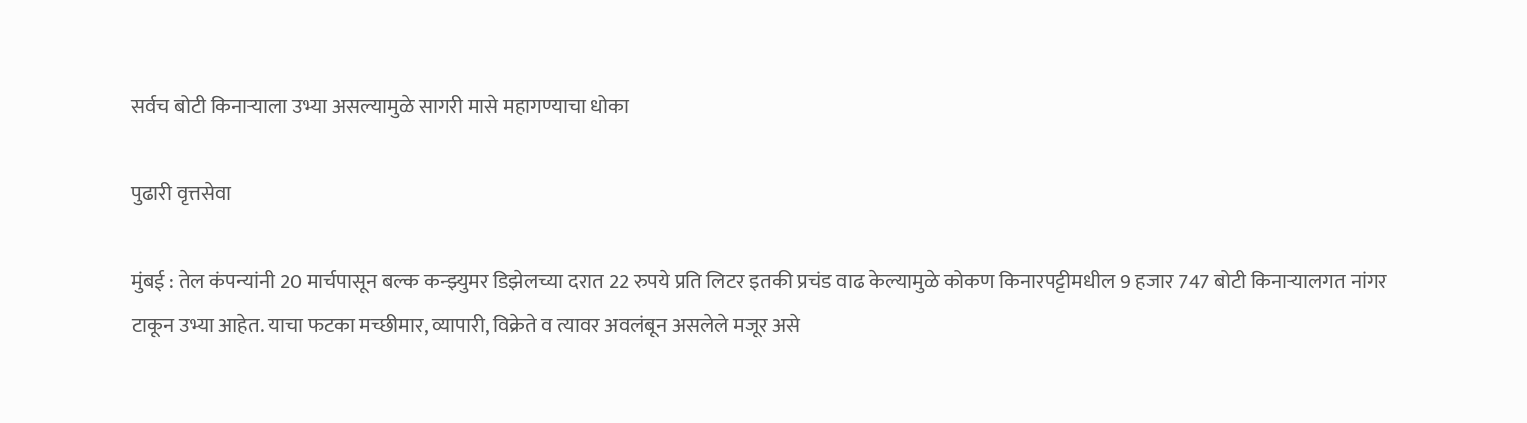सर्वच बोटी किनाऱ्याला उभ्या असल्यामुळे सागरी मासे महागण्याचा धोका

पुढारी वृत्तसेवा

मुंबई : तेल कंपन्यांनी 20 मार्चपासून बल्क कन्झ्युमर डिझेलच्या दरात 22 रुपये प्रति लिटर इतकी प्रचंड वाढ केल्यामुळे कोकण किनारपट्टीमधील 9 हजार 747 बोटी किनाऱ्यालगत नांगर टाकून उभ्या आहेत. याचा फटका मच्छीमार, व्यापारी, विक्रेते व त्यावर अवलंबून असलेले मजूर असे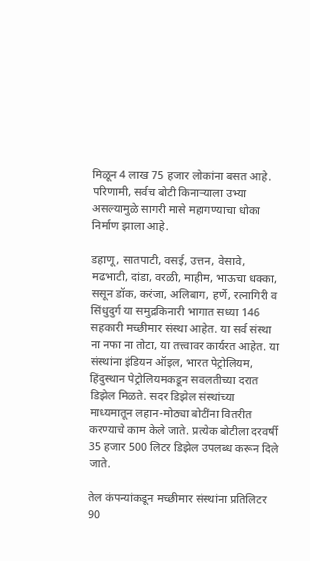मिळून 4 लाख 75 हजार लोकांना बसत आहे. परिणामी, सर्वच बोटी किनाऱ्याला उभ्या असल्यामुळे सागरी मासे महागण्याचा धोका निर्माण झाला आहे.

डहाणू, सातपाटी, वसई, उत्तन, वेसावे, मढभाटी, दांडा, वरळी, माहीम, भाऊचा धक्का, ससून डॉक, करंजा, अलिबाग, हर्णे, रत्नागिरी व सिंधुदुर्ग या समुद्रकिनारी भागात सध्या 146 सहकारी मच्छीमार संस्था आहेत. या सर्व संस्था ना नफा ना तोटा, या तत्त्वावर कार्यरत आहेत. या संस्थांना इंडियन ऑइल, भारत पेट्रोलियम, हिंदुस्थान पेट्रोलियमकडून सवलतीच्या दरात डिझेल मिळते. सदर डिझेल संस्थांच्या माध्यमातून लहान-मोठ्या बोटींना वितरीत करण्याचे काम केले जाते. प्रत्येक बोटीला दरवर्षी 35 हजार 500 लिटर डिझेल उपलब्ध करून दिले जाते.

तेल कंपन्यांकडून मच्छीमार संस्थांना प्रतिलिटर 90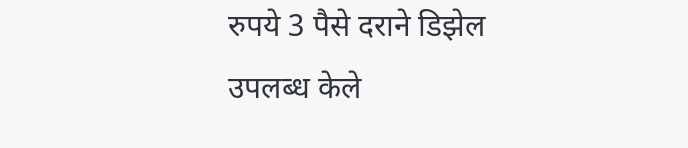रुपये 3 पैसे दराने डिझेल उपलब्ध केले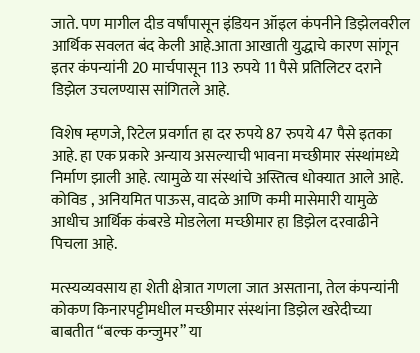जाते. पण मागील दीड वर्षांपासून इंडियन ऑइल कंपनीने डिझेलवरील आर्थिक सवलत बंद केली आहे.आता आखाती युद्धाचे कारण सांगून इतर कंपन्यांनी 20 मार्चपासून 113 रुपये 11 पैसे प्रतिलिटर दराने डिझेल उचलण्यास सांगितले आहे.

विशेष म्हणजे, रिटेल प्रवर्गात हा दर रुपये 87 रुपये 47 पैसे इतका आहे. हा एक प्रकारे अन्याय असल्याची भावना मच्छीमार संस्थांमध्ये निर्माण झाली आहे. त्यामुळे या संस्थांचे अस्तित्व धोक्यात आले आहे. कोविड , अनियमित पाऊस, वादळे आणि कमी मासेमारी यामुळे आधीच आर्थिक कंबरडे मोडलेला मच्छीमार हा डिझेल दरवाढीने पिचला आहे.

मत्स्यव्यवसाय हा शेती क्षेत्रात गणला जात असताना, तेल कंपन्यांनी कोकण किनारपट्टीमधील मच्छीमार संस्थांना डिझेल खरेदीच्या बाबतीत “बल्क कन्जुमर” या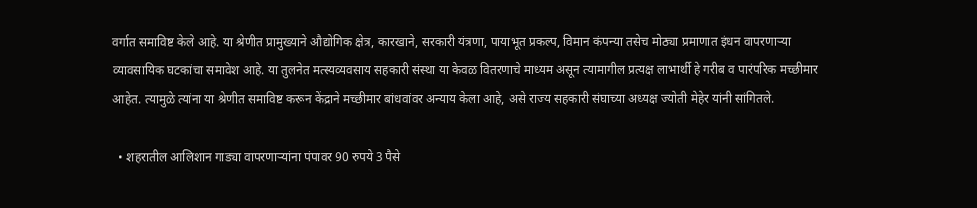वर्गात समाविष्ट केले आहे. या श्रेणीत प्रामुख्याने औद्योगिक क्षेत्र, कारखाने, सरकारी यंत्रणा, पायाभूत प्रकल्प, विमान कंपन्या तसेच मोठ्या प्रमाणात इंधन वापरणाऱ्या व्यावसायिक घटकांचा समावेश आहे. या तुलनेत मत्स्यव्यवसाय सहकारी संस्था या केवळ वितरणाचे माध्यम असून त्यामागील प्रत्यक्ष लाभार्थी हे गरीब व पारंपरिक मच्छीमार आहेत. त्यामुळे त्यांना या श्रेणीत समाविष्ट करून केंद्राने मच्छीमार बांधवांवर अन्याय केला आहे, असे राज्य सहकारी संघाच्या अध्यक्ष ज्योती मेहेर यांनी सांगितले.

  • शहरातील आलिशान गाड्या वापरणाऱ्यांना पंपावर 90 रुपये 3 पैसे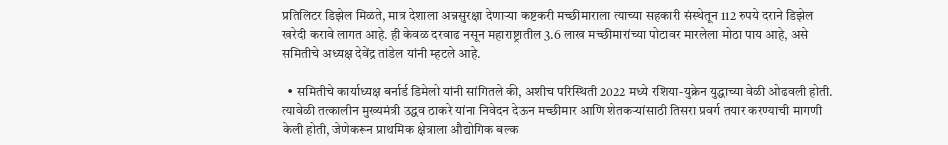प्रतिलिटर डिझेल मिळते, मात्र देशाला अन्नसुरक्षा देणाऱ्या कष्टकरी मच्छीमाराला त्याच्या सहकारी संस्थेतून 112 रुपये दराने डिझेल खरेदी करावे लागत आहे. ही केवळ दरवाढ नसून महाराष्ट्रातील 3.6 लाख मच्छीमारांच्या पोटावर मारलेला मोठा पाय आहे, असे समितीचे अध्यक्ष देवेंद्र तांडेल यांनी म्हटले आहे.

  • समितीचे कार्याध्यक्ष बर्नार्ड डिमेलो यांनी सांगितले की, अशीच परिस्थिती 2022 मध्ये रशिया-युक्रेन युद्धाच्या वेळी ओढवली होती. त्यावेळी तत्कालीन मुख्यमंत्री उद्धव ठाकरे यांना निवेदन देऊन मच्छीमार आणि शेतकऱ्यांसाठी तिसरा प्रवर्ग तयार करण्याची मागणी केली होती, जेणेकरून प्राथमिक क्षेत्राला औद्योगिक बल्क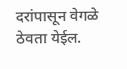दरांपासून वेगळे ठेवता येईल.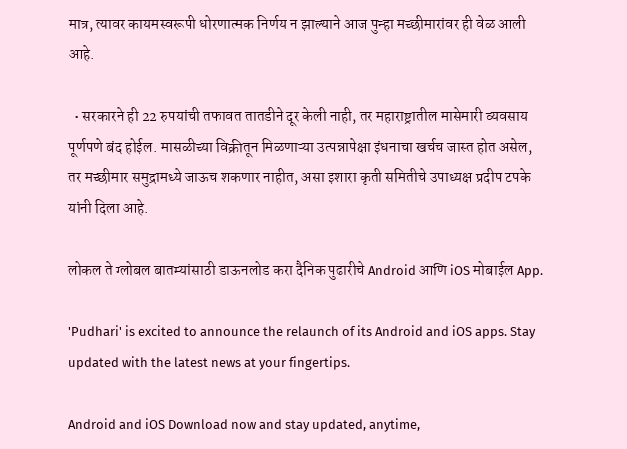मात्र, त्यावर कायमस्वरूपी धोरणात्मक निर्णय न झाल्याने आज पुन्हा मच्छीमारांवर ही वेळ आली आहे.

  • सरकारने ही 22 रुपयांची तफावत तातडीने दूर केली नाही, तर महाराष्ट्रातील मासेमारी व्यवसाय पूर्णपणे बंद होईल. मासळीच्या विक्रीतून मिळणाऱ्या उत्पन्नापेक्षा इंधनाचा खर्चच जास्त होत असेल, तर मच्छीमार समुद्रामध्ये जाऊच शकणार नाहीत, असा इशारा कृती समितीचे उपाध्यक्ष प्रदीप टपके यांनी दिला आहे.

लोकल ते ग्लोबल बातम्यांसाठी डाऊनलोड करा दैनिक पुढारीचे Android आणि iOS मोबाईल App.

'Pudhari' is excited to announce the relaunch of its Android and iOS apps. Stay updated with the latest news at your fingertips.

Android and iOS Download now and stay updated, anytime,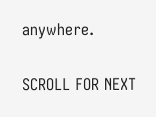anywhere.

SCROLL FOR NEXT